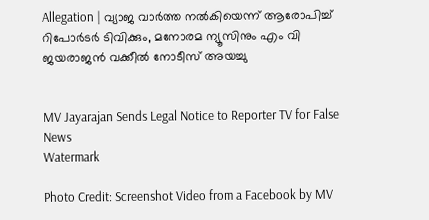Allegation | വ്യാജ വാര്‍ത്ത നല്‍കിയെന്ന് ആരോപിച്ച് റിപോര്‍ടര്‍ ടിവിക്കും, മനോരമ ന്യൂസിനും എം വി ജയരാജന്‍ വക്കീല്‍ നോടീസ് അയച്ചു


MV Jayarajan Sends Legal Notice to Reporter TV for False News
Watermark

Photo Credit: Screenshot Video from a Facebook by MV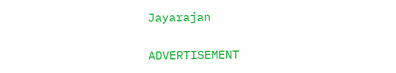Jayarajan

ADVERTISEMENT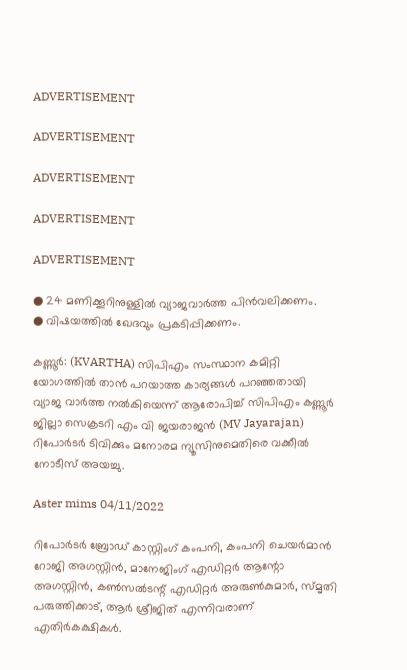ADVERTISEMENT

ADVERTISEMENT

ADVERTISEMENT

ADVERTISEMENT

ADVERTISEMENT

● 24 മണിക്കൂറിനുള്ളില്‍ വ്യാജവാര്‍ത്ത പിന്‍വലിക്കണം.
● വിഷയത്തില്‍ ഖേദവും പ്രകടിപ്പിക്കണം.

കണ്ണൂര്‍: (KVARTHA) സിപിഎം സംസ്ഥാന കമിറ്റി യോഗത്തില്‍ താന്‍ പറയാത്ത കാര്യങ്ങള്‍ പറഞ്ഞതായി വ്യാജ വാര്‍ത്ത നല്‍കിയെന്ന് ആരോപിച്ച് സിപിഎം കണ്ണൂര്‍ ജില്ലാ സെക്രടറി എം വി ജയരാജന്‍ (MV Jayarajan) റിപോര്‍ടര്‍ ടിവിക്കും മനോരമ ന്യൂസിനുമെതിരെ വക്കീല്‍ നോടീസ് അയച്ചു.

Aster mims 04/11/2022

റിപോര്‍ടര്‍ ബ്രോഡ് കാസ്റ്റിംഗ് കംപനി, കംപനി ചെയര്‍മാന്‍ റോജി അഗസ്റ്റിന്‍, മാനേജിംഗ് എഡിറ്റര്‍ ആന്റോ അഗസ്റ്റിന്‍, കണ്‍സല്‍ടന്റ് എഡിറ്റര്‍ അരുണ്‍കുമാര്‍, സ്മൃതി പരുത്തിക്കാട്, ആര്‍ ശ്രീജിത് എന്നിവരാണ് എതിര്‍കക്ഷികള്‍.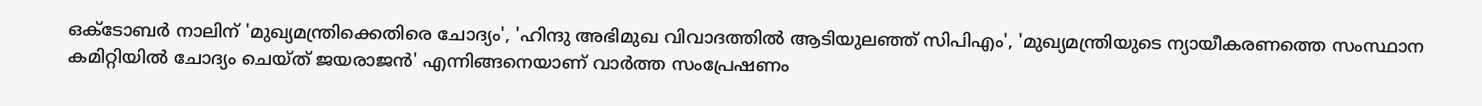ഒക്ടോബര്‍ നാലിന് 'മുഖ്യമന്ത്രിക്കെതിരെ ചോദ്യം', 'ഹിന്ദു അഭിമുഖ വിവാദത്തില്‍ ആടിയുലഞ്ഞ് സിപിഎം', 'മുഖ്യമന്ത്രിയുടെ ന്യായീകരണത്തെ സംസ്ഥാന കമിറ്റിയില്‍ ചോദ്യം ചെയ്ത് ജയരാജന്‍' എന്നിങ്ങനെയാണ് വാര്‍ത്ത സംപ്രേഷണം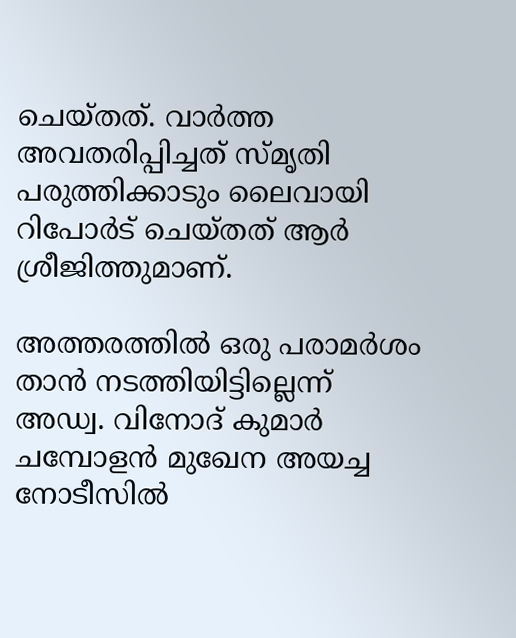ചെയ്തത്. വാര്‍ത്ത അവതരിപ്പിച്ചത് സ്മൃതി പരുത്തിക്കാടും ലൈവായി റിപോര്‍ട് ചെയ്തത് ആര്‍ ശ്രീജിത്തുമാണ്.

അത്തരത്തില്‍ ഒരു പരാമര്‍ശം താന്‍ നടത്തിയിട്ടില്ലെന്ന് അഡ്വ. വിനോദ് കുമാര്‍ ചമ്പോളന്‍ മുഖേന അയച്ച നോടീസില്‍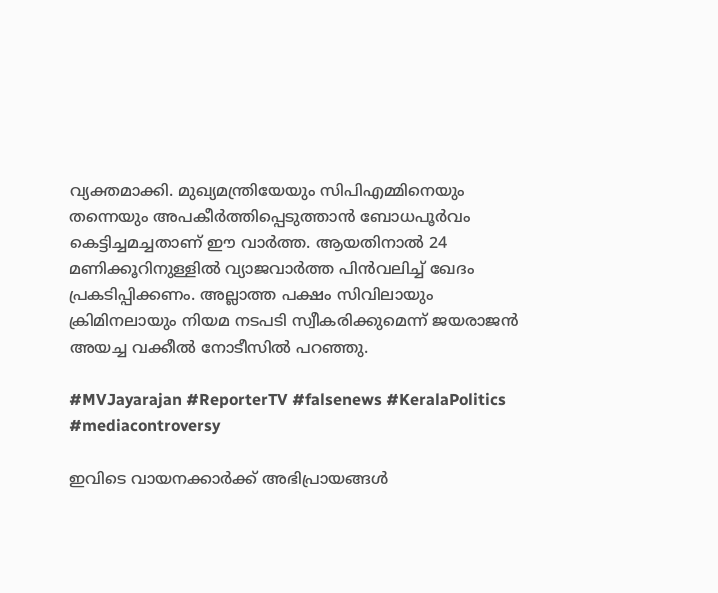വ്യക്തമാക്കി. മുഖ്യമന്ത്രിയേയും സിപിഎമ്മിനെയും തന്നെയും അപകീര്‍ത്തിപ്പെടുത്താന്‍ ബോധപൂര്‍വം കെട്ടിച്ചമച്ചതാണ് ഈ വാര്‍ത്ത. ആയതിനാല്‍ 24 മണിക്കൂറിനുള്ളില്‍ വ്യാജവാര്‍ത്ത പിന്‍വലിച്ച് ഖേദം പ്രകടിപ്പിക്കണം. അല്ലാത്ത പക്ഷം സിവിലായും ക്രിമിനലായും നിയമ നടപടി സ്വീകരിക്കുമെന്ന് ജയരാജന്‍ അയച്ച വക്കീല്‍ നോടീസില്‍ പറഞ്ഞു.

#MVJayarajan #ReporterTV #falsenews #KeralaPolitics #mediacontroversy

ഇവിടെ വായനക്കാർക്ക് അഭിപ്രായങ്ങൾ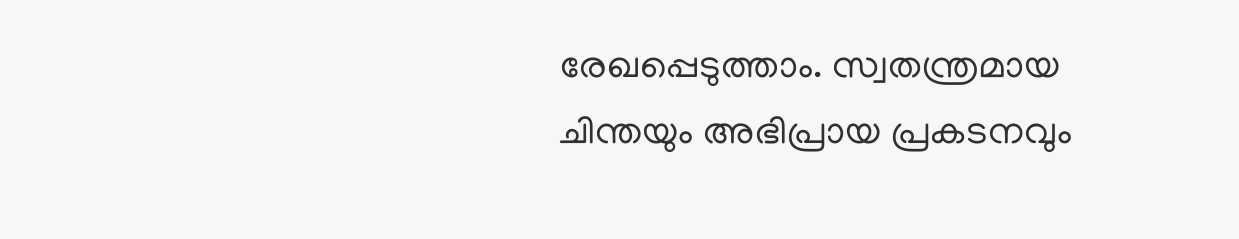രേഖപ്പെടുത്താം. സ്വതന്ത്രമായ ചിന്തയും അഭിപ്രായ പ്രകടനവും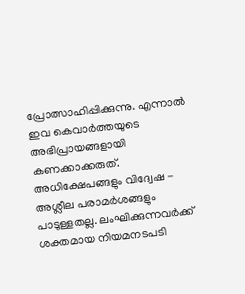പ്രോത്സാഹിപ്പിക്കുന്നു. എന്നാൽ ഇവ കെവാർത്തയുടെ അഭിപ്രായങ്ങളായി കണക്കാക്കരുത്. അധിക്ഷേപങ്ങളും വിദ്വേഷ - അശ്ലീല പരാമർശങ്ങളും പാടുള്ളതല്ല. ലംഘിക്കുന്നവർക്ക് ശക്തമായ നിയമനടപടി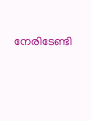നേരിടേണ്ടി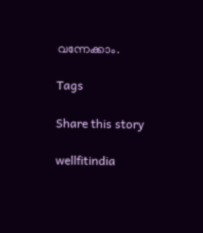വന്നേക്കാം.

Tags

Share this story

wellfitindia